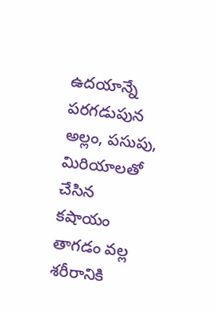ఉదయాన్నే పరగడుపున అల్లం, పసుపు, మిరియాలతో చేసిన కషాయం తాగడం వల్ల శరీరానికి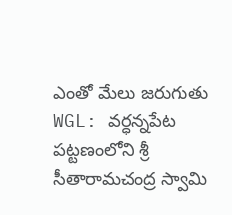ఎంతో మేలు జరుగుతు
WGL: వర్ధన్నపేట పట్టణంలోని శ్రీ సీతారామచంద్ర స్వామి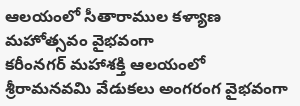ఆలయంలో సీతారాముల కళ్యాణ మహోత్సవం వైభవంగా
కరీంనగర్ మహాశక్తి ఆలయంలో శ్రీరామనవమి వేడుకలు అంగరంగ వైభవంగా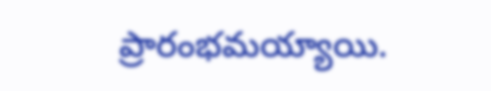ప్రారంభమయ్యాయి.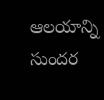ఆలయాన్ని సుందర